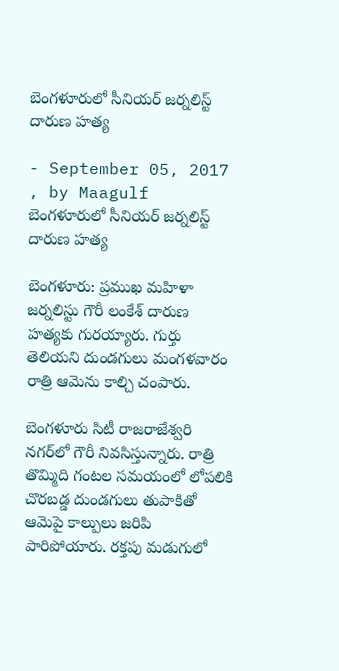బెంగళూరులో సీనియర్ జర్నలిస్ట్ దారుణ హత్య

- September 05, 2017 , by Maagulf
బెంగళూరులో సీనియర్ జర్నలిస్ట్ దారుణ హత్య

బెంగళూరు: ప్రముఖ మహిళా జర్నలిస్టు గౌరీ లంకేశ్‌ దారుణ హత్యకు గురయ్యారు. గుర్తు తెలియని దుండగులు మంగళవారం రాత్రి ఆమెను కాల్చి చంపారు.

బెంగళూరు సిటీ రాజరాజేశ్వరి నగర్‌లో గౌరీ నివసిస్తున్నారు. రాత్రి తొమ్మిది గంటల సమయంలో లోపలికి చొరబడ్డ దుండగులు తుపాకితో ఆమెపై కాల్పులు జరిపి పారిపోయారు. రక్తపు మడుగులో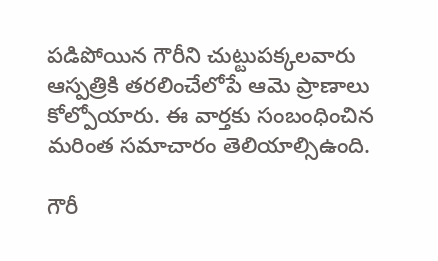పడిపోయిన గౌరీని చుట్టుపక్కలవారు ఆస్పత్రికి తరలించేలోపే ఆమె ప్రాణాలు కోల్పోయారు. ఈ వార్తకు సంబంధించిన మరింత సమాచారం తెలియాల్సిఉంది.

గౌరీ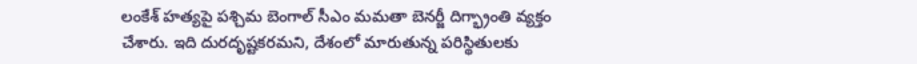లంకేశ్‌ హత్యపై పశ్చిమ బెంగాల్‌ సీఎం మమతా బెనర్జీ దిగ్భ్రాంతి వ్యక్తం చేశారు. ఇది దురదృష్టకరమని, దేశంలో మారుతున్న పరిస్థితులకు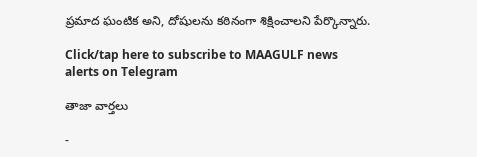ప్రమాద ఘంటిక అని, దోషులను కఠినంగా శిక్షించాలని పేర్కొన్నారు.

Click/tap here to subscribe to MAAGULF news alerts on Telegram

తాజా వార్తలు

-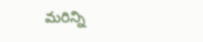మరిన్ని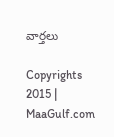వార్తలు

Copyrights 2015 | MaaGulf.com